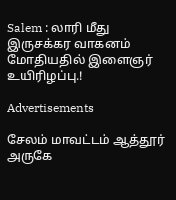Salem : லாரி மீது இருசக்கர வாகனம் மோதியதில் இளைஞர் உயிரிழப்பு.!

Advertisements

சேலம் மாவட்டம் ஆத்தூர் அருகே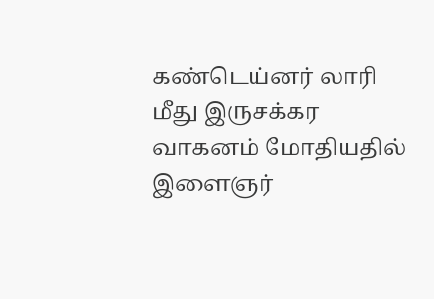கண்டெய்னர் லாரி மீது இருசக்கர வாகனம் மோதியதில் இளைஞர்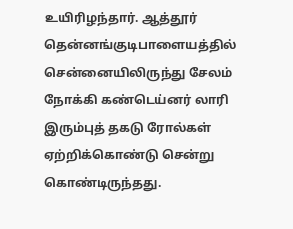உயிரிழந்தார். ஆத்தூர் தென்னங்குடிபாளையத்தில் சென்னையிலிருந்து சேலம் நோக்கி கண்டெய்னர் லாரி இரும்புத் தகடு ரோல்கள் ஏற்றிக்கொண்டு சென்று கொண்டிருந்தது.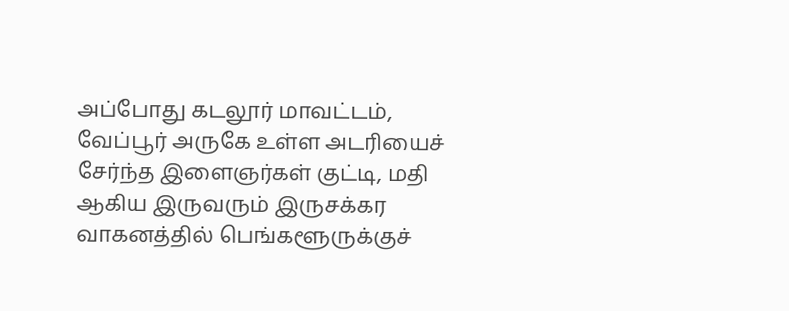அப்போது கடலூர் மாவட்டம், வேப்பூர் அருகே உள்ள அடரியைச் சேர்ந்த இளைஞர்கள் குட்டி, மதி ஆகிய இருவரும் இருசக்கர வாகனத்தில் பெங்களூருக்குச்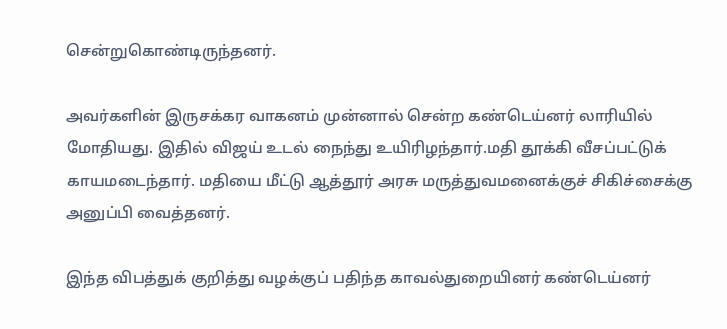சென்றுகொண்டிருந்தனர்.

அவர்களின் இருசக்கர வாகனம் முன்னால் சென்ற கண்டெய்னர் லாரியில் மோதியது. இதில் விஜய் உடல் நைந்து உயிரிழந்தார்.மதி தூக்கி வீசப்பட்டுக் காயமடைந்தார். மதியை மீட்டு ஆத்தூர் அரசு மருத்துவமனைக்குச் சிகிச்சைக்கு அனுப்பி வைத்தனர்.

இந்த விபத்துக் குறித்து வழக்குப் பதிந்த காவல்துறையினர் கண்டெய்னர்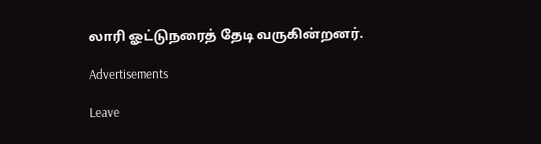லாரி ஓட்டுநரைத் தேடி வருகின்றனர்.

Advertisements

Leave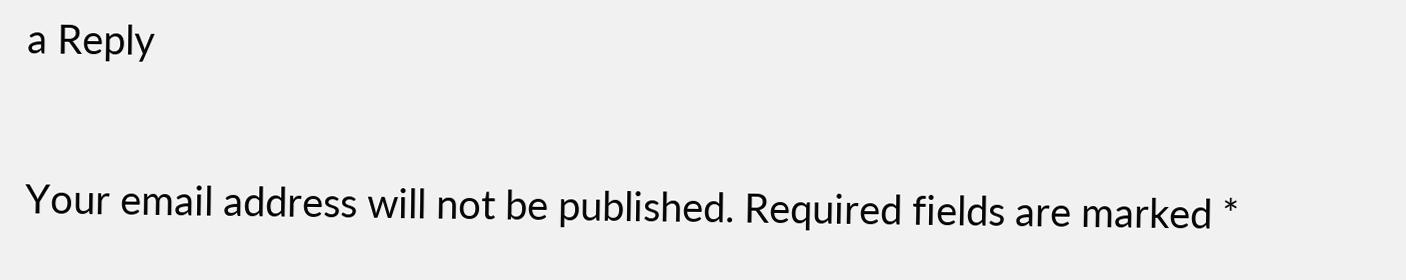a Reply

Your email address will not be published. Required fields are marked *